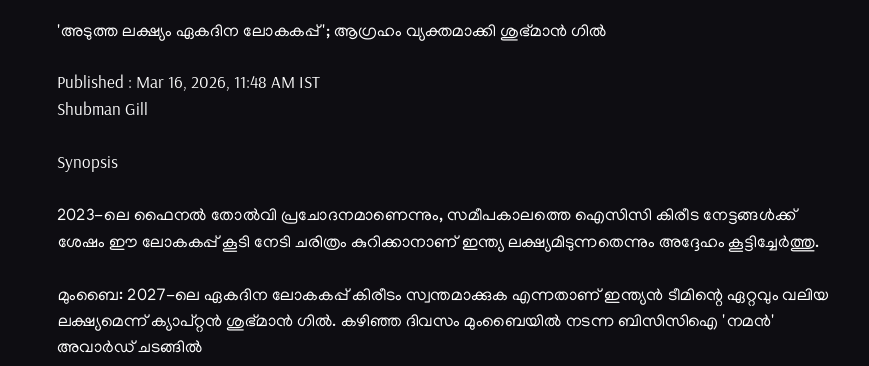'അടുത്ത ലക്ഷ്യം ഏകദിന ലോകകപ്പ്'; ആഗ്രഹം വ്യക്തമാക്കി ശുഭ്മാന്‍ ഗില്‍

Published : Mar 16, 2026, 11:48 AM IST
Shubman Gill

Synopsis

2023-ലെ ഫൈനല്‍ തോല്‍വി പ്രചോദനമാണെന്നും, സമീപകാലത്തെ ഐസിസി കിരീട നേട്ടങ്ങള്‍ക്ക് ശേഷം ഈ ലോകകപ്പ് കൂടി നേടി ചരിത്രം കുറിക്കാനാണ് ഇന്ത്യ ലക്ഷ്യമിടുന്നതെന്നും അദ്ദേഹം കൂട്ടിച്ചേര്‍ത്തു.

മുംബൈ: 2027-ലെ ഏകദിന ലോകകപ്പ് കിരീടം സ്വന്തമാക്കുക എന്നതാണ് ഇന്ത്യന്‍ ടീമിന്റെ ഏറ്റവും വലിയ ലക്ഷ്യമെന്ന് ക്യാപ്റ്റന്‍ ശുഭ്മാന്‍ ഗില്‍. കഴിഞ്ഞ ദിവസം മുംബൈയില്‍ നടന്ന ബിസിസിഐ 'നമന്‍' അവാര്‍ഡ് ചടങ്ങില്‍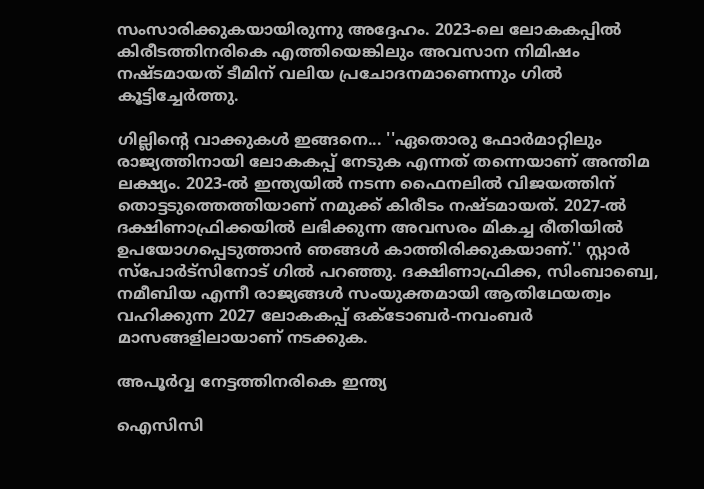സംസാരിക്കുകയായിരുന്നു അദ്ദേഹം. 2023-ലെ ലോകകപ്പില്‍ കിരീടത്തിനരികെ എത്തിയെങ്കിലും അവസാന നിമിഷം നഷ്ടമായത് ടീമിന് വലിയ പ്രചോദനമാണെന്നും ഗില്‍ കൂട്ടിച്ചേര്‍ത്തു.

ഗില്ലിന്റെ വാക്കുകള്‍ ഇങ്ങനെ... ''ഏതൊരു ഫോര്‍മാറ്റിലും രാജ്യത്തിനായി ലോകകപ്പ് നേടുക എന്നത് തന്നെയാണ് അന്തിമ ലക്ഷ്യം. 2023-ല്‍ ഇന്ത്യയില്‍ നടന്ന ഫൈനലില്‍ വിജയത്തിന് തൊട്ടടുത്തെത്തിയാണ് നമുക്ക് കിരീടം നഷ്ടമായത്. 2027-ല്‍ ദക്ഷിണാഫ്രിക്കയില്‍ ലഭിക്കുന്ന അവസരം മികച്ച രീതിയില്‍ ഉപയോഗപ്പെടുത്താന്‍ ഞങ്ങള്‍ കാത്തിരിക്കുകയാണ്.'' സ്റ്റാര്‍ സ്‌പോര്‍ട്‌സിനോട് ഗില്‍ പറഞ്ഞു. ദക്ഷിണാഫ്രിക്ക, സിംബാബ്വെ, നമീബിയ എന്നീ രാജ്യങ്ങള്‍ സംയുക്തമായി ആതിഥേയത്വം വഹിക്കുന്ന 2027 ലോകകപ്പ് ഒക്ടോബര്‍-നവംബര്‍ മാസങ്ങളിലായാണ് നടക്കുക.

അപൂര്‍വ്വ നേട്ടത്തിനരികെ ഇന്ത്യ

ഐസിസി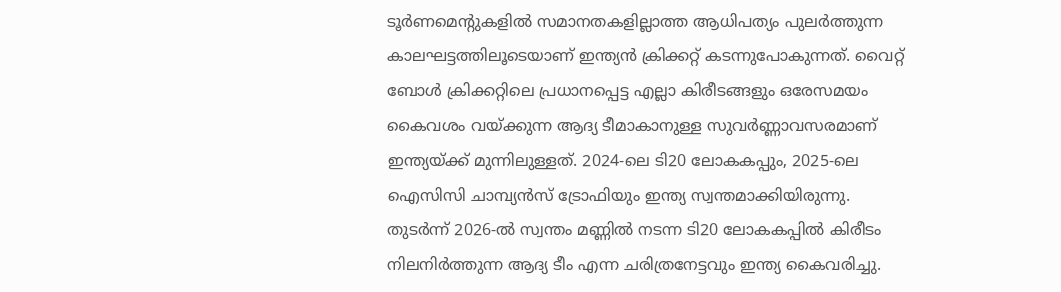ടൂര്‍ണമെന്റുകളില്‍ സമാനതകളില്ലാത്ത ആധിപത്യം പുലര്‍ത്തുന്ന കാലഘട്ടത്തിലൂടെയാണ് ഇന്ത്യന്‍ ക്രിക്കറ്റ് കടന്നുപോകുന്നത്. വൈറ്റ് ബോള്‍ ക്രിക്കറ്റിലെ പ്രധാനപ്പെട്ട എല്ലാ കിരീടങ്ങളും ഒരേസമയം കൈവശം വയ്ക്കുന്ന ആദ്യ ടീമാകാനുള്ള സുവര്‍ണ്ണാവസരമാണ് ഇന്ത്യയ്ക്ക് മുന്നിലുള്ളത്. 2024-ലെ ടി20 ലോകകപ്പും, 2025-ലെ ഐസിസി ചാമ്പ്യന്‍സ് ട്രോഫിയും ഇന്ത്യ സ്വന്തമാക്കിയിരുന്നു. തുടര്‍ന്ന് 2026-ല്‍ സ്വന്തം മണ്ണില്‍ നടന്ന ടി20 ലോകകപ്പില്‍ കിരീടം നിലനിര്‍ത്തുന്ന ആദ്യ ടീം എന്ന ചരിത്രനേട്ടവും ഇന്ത്യ കൈവരിച്ചു.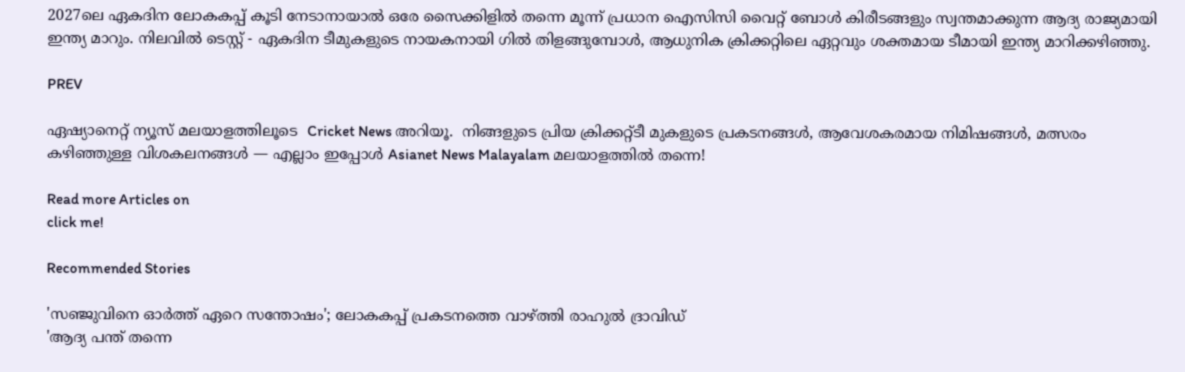2027ലെ ഏകദിന ലോകകപ്പ് കൂടി നേടാനായാല്‍ ഒരേ സൈക്കിളില്‍ തന്നെ മൂന്ന് പ്രധാന ഐസിസി വൈറ്റ് ബോള്‍ കിരീടങ്ങളും സ്വന്തമാക്കുന്ന ആദ്യ രാജ്യമായി ഇന്ത്യ മാറും. നിലവില്‍ ടെസ്റ്റ് - ഏകദിന ടീമുകളുടെ നായകനായി ഗില്‍ തിളങ്ങുമ്പോള്‍, ആധുനിക ക്രിക്കറ്റിലെ ഏറ്റവും ശക്തമായ ടീമായി ഇന്ത്യ മാറിക്കഴിഞ്ഞു.

PREV

ഏഷ്യാനെറ്റ് ന്യൂസ് മലയാളത്തിലൂടെ  Cricket News അറിയൂ.  നിങ്ങളുടെ പ്രിയ ക്രിക്കറ്റ്ടീ മുകളുടെ പ്രകടനങ്ങൾ, ആവേശകരമായ നിമിഷങ്ങൾ, മത്സരം കഴിഞ്ഞുള്ള വിശകലനങ്ങൾ — എല്ലാം ഇപ്പോൾ Asianet News Malayalam മലയാളത്തിൽ തന്നെ!

Read more Articles on
click me!

Recommended Stories

'സഞ്ജുവിനെ ഓര്‍ത്ത് ഏറെ സന്തോഷം'; ലോകകപ്പ് പ്രകടനത്തെ വാഴ്ത്തി രാഹുല്‍ ദ്രാവിഡ്
'ആദ്യ പന്ത് തന്നെ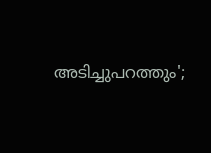അടിച്ചുപറത്തും';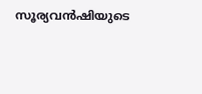സൂര്യവന്‍ഷിയുടെ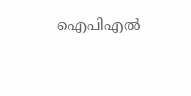ഐപിഎല്‍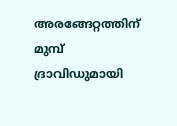അരങ്ങേറ്റത്തിന് മുമ്പ് ദ്രാവിഡുമായി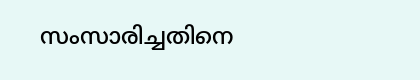സംസാരിച്ചതിനെ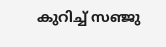കുറിച്ച് സഞ്ജു